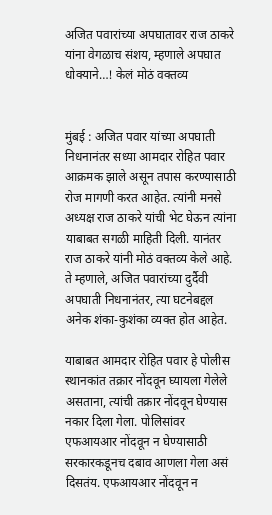अजित पवारांच्या अपघातावर राज ठाकरे यांना वेगळाच संशय, म्हणाले अपघात धोक्याने…! केलं मोठं वक्तव्य


मुंबई : अजित पवार यांच्या अपघाती निधनानंतर सध्या आमदार रोहित पवार आक्रमक झाले असून तपास करण्यासाठी रोज मागणी करत आहेत. त्यांनी मनसे अध्यक्ष राज ठाकरे यांची भेट घेऊन त्यांना याबाबत सगळी माहिती दिली. यानंतर राज ठाकरे यांनी मोठं वक्तव्य केले आहे. ते म्हणाले, अजित पवारांच्या दुर्दैवी अपघाती निधनानंतर, त्या घटनेबद्दल अनेक शंका-कुशंका व्यक्त होत आहेत.

याबाबत आमदार रोहित पवार हे पोलीस स्थानकांत तक्रार नोंदवून घ्यायला गेलेले असताना, त्यांची तक्रार नोंदवून घेण्यास नकार दिला गेला. पोलिसांवर एफआयआर नोंदवून न घेण्यासाठी सरकारकडूनच दबाव आणला गेला असं दिसतंय. एफआयआर नोंदवून न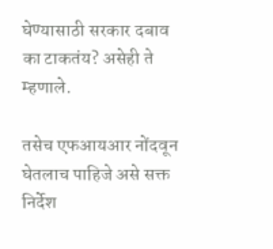घेण्यासाठी सरकार दबाव का टाकतंय? असेही ते म्हणाले.

तसेच एफआयआर नोंदवून घेतलाच पाहिजे असे सक्त निर्देश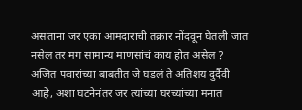असताना जर एका आमदाराची तक्रार नोंदवून घेतली जात नसेल तर मग सामान्य माणसांचं काय होत असेल ? अजित पवारांच्या बाबतीत जे घडलं ते अतिशय दुर्दैवी आहे, अशा घटनेनंतर जर त्यांच्या घरच्यांच्या मनात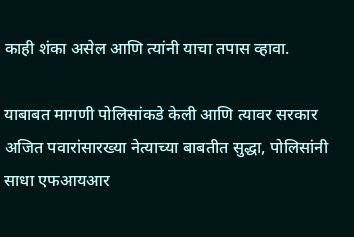काही शंका असेल आणि त्यांनी याचा तपास व्हावा.

याबाबत मागणी पोलिसांकडे केली आणि त्यावर सरकार अजित पवारांसारख्या नेत्याच्या बाबतीत सुद्धा, पोलिसांनी साधा एफआयआर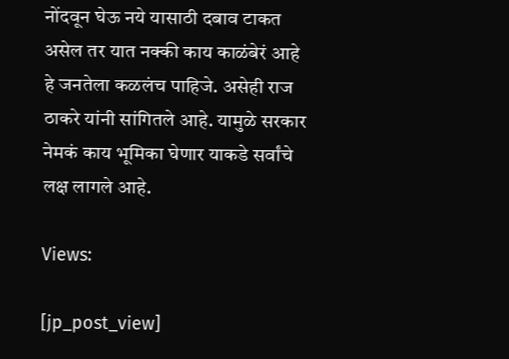नोंदवून घेऊ नये यासाठी दबाव टाकत असेल तर यात नक्की काय काळंबेरं आहे हे जनतेला कळलंच पाहिजे. असेही राज ठाकरे यांनी सांगितले आहे. यामुळे सरकार नेमकं काय भूमिका घेणार याकडे सर्वांचे लक्ष लागले आहे.

Views:

[jp_post_view]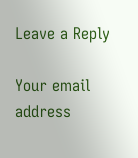Leave a Reply

Your email address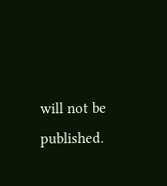will not be published.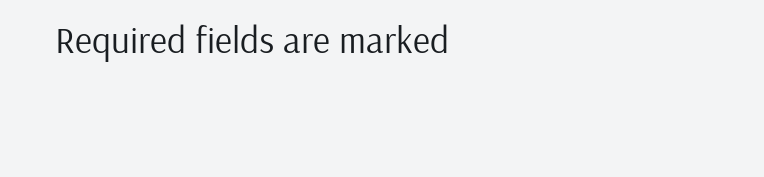Required fields are marked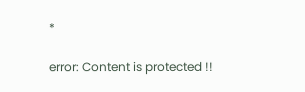*

error: Content is protected !!